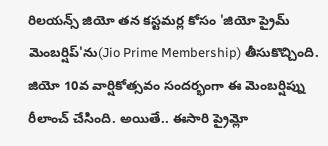రిలయన్స్ జియో తన కస్టమర్ల కోసం 'జియో ప్రైమ్ మెంబర్షిప్'ను(Jio Prime Membership) తీసుకొచ్చింది. జియో 10వ వార్షికోత్సవం సందర్భంగా ఈ మెంబర్షిప్ను రీలాంచ్ చేసింది. అయితే.. ఈసారి ప్రైమ్లో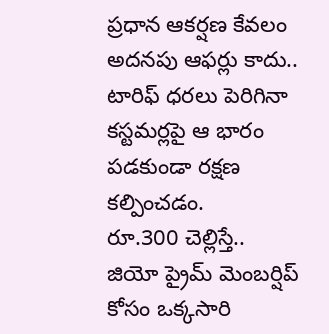ప్రధాన ఆకర్షణ కేవలం అదనపు ఆఫర్లు కాదు.. టారిఫ్ ధరలు పెరిగినా కస్టమర్లపై ఆ భారం పడకుండా రక్షణ కల్పించడం.
రూ.300 చెల్లిస్తే..
జియో ప్రైమ్ మెంబర్షిప్ కోసం ఒక్కసారి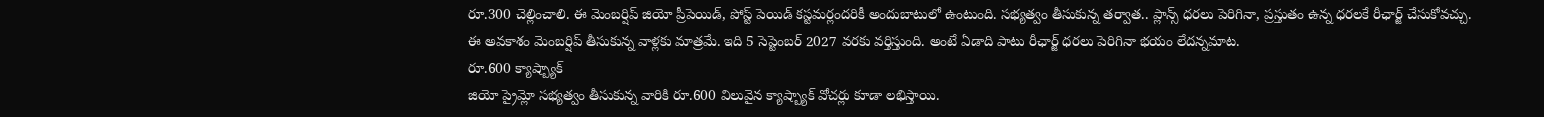రూ.300 చెల్లించాలి. ఈ మెంబర్షిప్ జియో ప్రీపెయిడ్, పోస్ట్ పెయిడ్ కస్టమర్లందరికీ అందుబాటులో ఉంటుంది. సభ్యత్వం తీసుకున్న తర్వాత.. ప్లాన్స్ ధరలు పెరిగినా, ప్రస్తుతం ఉన్న ధరలకే రీఛార్జ్ చేసుకోవచ్చు. ఈ అవకాశం మెంబర్షిప్ తీసుకున్న వాళ్లకు మాత్రమే. ఇది 5 సెప్టెంబర్ 2027 వరకు వర్తిస్తుంది. అంటే ఏడాది పాటు రీఛార్జ్ ధరలు పెరిగినా భయం లేదన్నమాట.
రూ.600 క్యాష్బ్యాక్
జియో ప్రైమ్లో సభ్యత్వం తీసుకున్న వారికి రూ.600 విలువైన క్యాష్బ్యాక్ వోచర్లు కూడా లభిస్తాయి.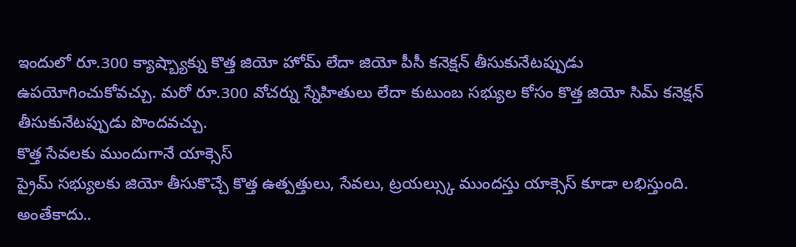ఇందులో రూ.300 క్యాష్బ్యాక్ను కొత్త జియో హోమ్ లేదా జియో పీసీ కనెక్షన్ తీసుకునేటప్పుడు ఉపయోగించుకోవచ్చు. మరో రూ.300 వోచర్ను స్నేహితులు లేదా కుటుంబ సభ్యుల కోసం కొత్త జియో సిమ్ కనెక్షన్ తీసుకునేటప్పుడు పొందవచ్చు.
కొత్త సేవలకు ముందుగానే యాక్సెస్
ప్రైమ్ సభ్యులకు జియో తీసుకొచ్చే కొత్త ఉత్పత్తులు, సేవలు, ట్రయల్స్కు ముందస్తు యాక్సెస్ కూడా లభిస్తుంది. అంతేకాదు..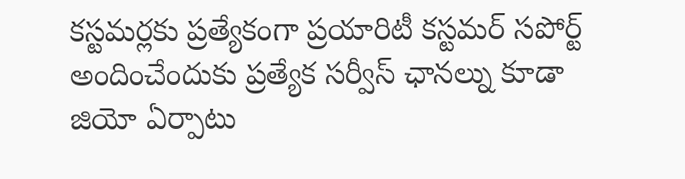కస్టమర్లకు ప్రత్యేకంగా ప్రయారిటీ కస్టమర్ సపోర్ట్ అందించేందుకు ప్రత్యేక సర్వీస్ ఛానల్ను కూడా జియో ఏర్పాటు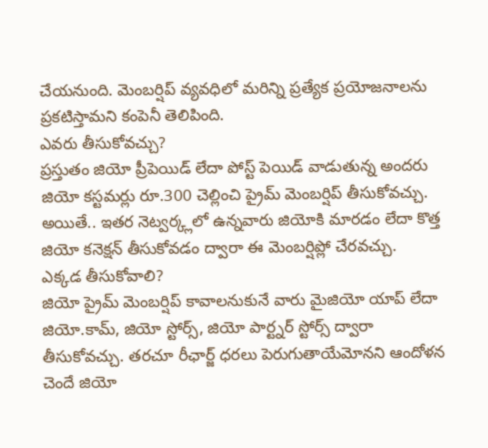చేయనుంది. మెంబర్షిప్ వ్యవధిలో మరిన్ని ప్రత్యేక ప్రయోజనాలను ప్రకటిస్తామని కంపెనీ తెలిపింది.
ఎవరు తీసుకోవచ్చు?
ప్రస్తుతం జియో ప్రీపెయిడ్ లేదా పోస్ట్ పెయిడ్ వాడుతున్న అందరు జియో కస్టమర్లు రూ.300 చెల్లించి ప్రైమ్ మెంబర్షిప్ తీసుకోవచ్చు. అయితే.. ఇతర నెట్వర్క్లలో ఉన్నవారు జియోకి మారడం లేదా కొత్త జియో కనెక్షన్ తీసుకోవడం ద్వారా ఈ మెంబర్షిప్లో చేరవచ్చు.
ఎక్కడ తీసుకోవాలి?
జియో ప్రైమ్ మెంబర్షిప్ కావాలనుకునే వారు మైజియో యాప్ లేదా జియో.కామ్, జియో స్టోర్స్, జియో పార్ట్నర్ స్టోర్స్ ద్వారా తీసుకోవచ్చు. తరచూ రీఛార్జ్ ధరలు పెరుగుతాయేమోనని ఆందోళన చెందే జియో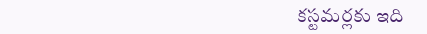కస్టమర్లకు ఇది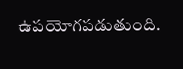ఉపయోగపడుతుంది.